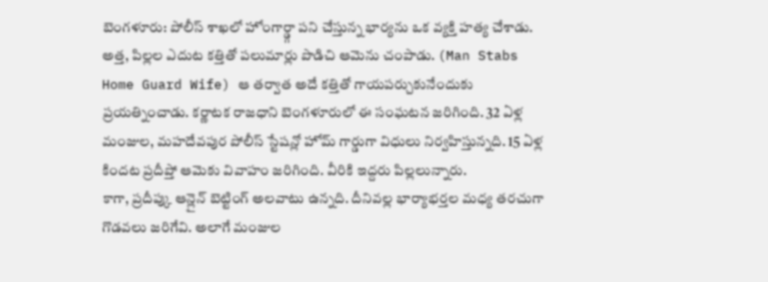బెంగళూరు: పోలీస్ శాఖలో హోంగార్డ్గా పని చేస్తున్న భార్యను ఒక వ్యక్తి హత్య చేశాడు. అత్త, పిల్లల ఎదుట కత్తితో పలుమార్లు పొడిచి ఆమెను చంపాడు. (Man Stabs Home Guard Wife) ఆ తర్వాత అదే కత్తితో గాయపర్చుకునేందుకు ప్రయత్నించాడు. కర్ణాటక రాజధాని బెంగళూరులో ఈ సంఘటన జరిగింది. 32 ఏళ్ల మంజుల, మహదేవపుర పోలీస్ స్టేషన్లో హోమ్ గార్డుగా విధులు నిర్వహిస్తున్నది. 15 ఏళ్ల కిందట ప్రదీప్తో ఆమెకు వివాహం జరిగింది. వీరికి ఇద్దరు పిల్లలున్నారు.
కాగా, ప్రదీప్కు ఆన్లైన్ బెట్టింగ్ అలవాటు ఉన్నది. దీనివల్ల భార్యాభర్తల మధ్య తరచుగా గొడవలు జరిగేవి. అలాగే మంజుల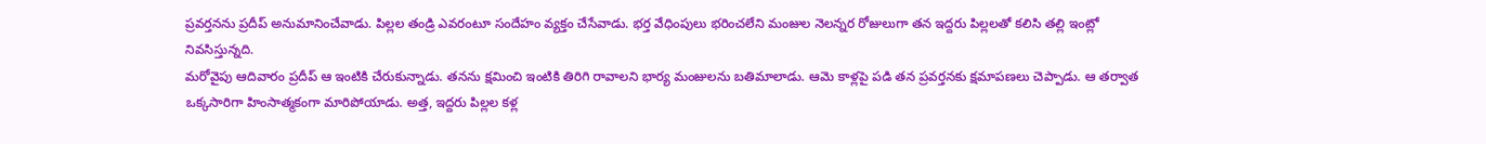ప్రవర్తనను ప్రదీప్ అనుమానించేవాడు. పిల్లల తండ్రి ఎవరంటూ సందేహం వ్యక్తం చేసేవాడు. భర్త వేధింపులు భరించలేని మంజుల నెలన్నర రోజులుగా తన ఇద్దరు పిల్లలతో కలిసి తల్లి ఇంట్లో నివసిస్తున్నది.
మరోవైపు ఆదివారం ప్రదీప్ ఆ ఇంటికి చేరుకున్నాడు. తనను క్షమించి ఇంటికి తిరిగి రావాలని భార్య మంజులను బతిమాలాడు. ఆమె కాళ్లపై పడి తన ప్రవర్తనకు క్షమాపణలు చెప్పాడు. ఆ తర్వాత ఒక్కసారిగా హింసాత్మకంగా మారిపోయాడు. అత్త, ఇద్దరు పిల్లల కళ్ల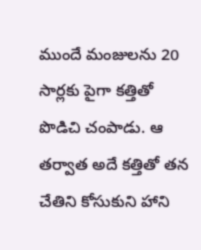ముందే మంజులను 20 సార్లకు పైగా కత్తితో పొడిచి చంపాడు. ఆ తర్వాత అదే కత్తితో తన చేతిని కోసుకుని హాని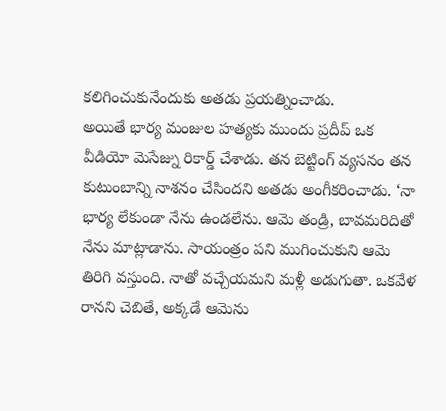కలిగించుకునేందుకు అతడు ప్రయత్నించాడు.
అయితే భార్య మంజుల హత్యకు ముందు ప్రదీప్ ఒక వీడియో మెసేజ్ను రికార్డ్ చేశాడు. తన బెట్టింగ్ వ్యసనం తన కుటుంబాన్ని నాశనం చేసిందని అతడు అంగీకరించాడు. ‘నా భార్య లేకుండా నేను ఉండలేను. ఆమె తండ్రి, బావమరిదితో నేను మాట్లాడాను. సాయంత్రం పని ముగించుకుని ఆమె తిరిగి వస్తుంది. నాతో వచ్చేయమని మళ్లీ అడుగుతా. ఒకవేళ రానని చెబితే, అక్కడే ఆమెను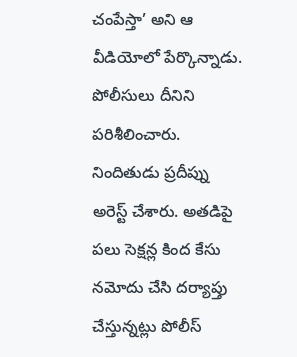చంపేస్తా’ అని ఆ వీడియోలో పేర్కొన్నాడు. పోలీసులు దీనిని పరిశీలించారు. నిందితుడు ప్రదీప్ను అరెస్ట్ చేశారు. అతడిపై పలు సెక్షన్ల కింద కేసు నమోదు చేసి దర్యాప్తు చేస్తున్నట్లు పోలీస్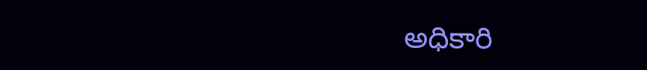అధికారి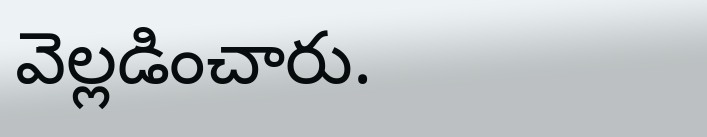వెల్లడించారు.